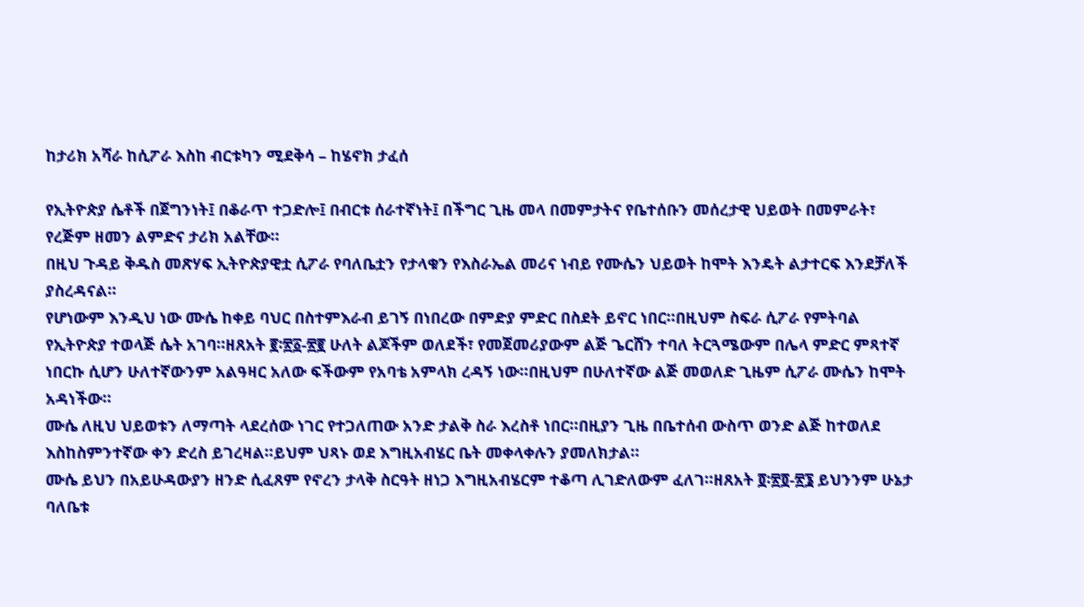ከታሪክ አሻራ ከሲፖራ እስከ ብርቱካን ሚደቅሳ – ከሄኖክ ታፈሰ

የኢትዮጵያ ሴቶች በጀግንነት፤ በቆራጥ ተጋድሎ፤ በብርቱ ሰራተኛነት፤ በችግር ጊዜ መላ በመምታትና የቤተሰቡን መሰረታዊ ህይወት በመምራት፣ የረጅም ዘመን ልምድና ታሪክ አልቸው።
በዚህ ጉዳይ ቅዱስ መጽሃፍ ኢትዮጵያዊቷ ሲፖራ የባለቤቷን የታላቁን የእስራኤል መሪና ነብይ የሙሴን ህይወት ከሞት እንዴት ልታተርፍ እንደቻለች ያስረዳናል።
የሆነውም እንዲህ ነው ሙሴ ከቀይ ባህር በስተምእራብ ይገኝ በነበረው በምድያ ምድር በስደት ይኖር ነበር።በዚህም ስፍራ ሲፖራ የምትባል የኢትዮጵያ ተወላጅ ሴት አገባ።ዘጸአት ፪፡፳፩-፳፪ ሁለት ልጆችም ወለደች፣ የመጀመሪያውም ልጅ ጌርሸን ተባለ ትርጓሜውም በሌላ ምድር ምጻተኛ ነበርኩ ሲሆን ሁለተኛውንም አልዓዛር አለው ፍችውም የአባቴ አምላክ ረዳኝ ነው።በዚህም በሁለተኛው ልጅ መወለድ ጊዜም ሲፖራ ሙሴን ከሞት አዳነችው።
ሙሴ ለዚህ ህይወቱን ለማጣት ላደረሰው ነገር የተጋለጠው አንድ ታልቅ ስራ እረስቶ ነበር።በዚያን ጊዜ በቤተሰብ ውስጥ ወንድ ልጅ ከተወለደ እስከስምንተኛው ቀን ድረስ ይገረዛል።ይህም ህጻኑ ወደ እግዚአብሄር ቤት መቀላቀሉን ያመለክታል።
ሙሴ ይህን በአይሁዳውያን ዘንድ ሲፈጸም የኖረን ታላቅ ስርዓት ዘነጋ እግዚአብሄርም ተቆጣ ሊገድለውም ፈለገ።ዘጸአት ፬፡፳፬-፳፮ ይህንንም ሁኔታ ባለቤቱ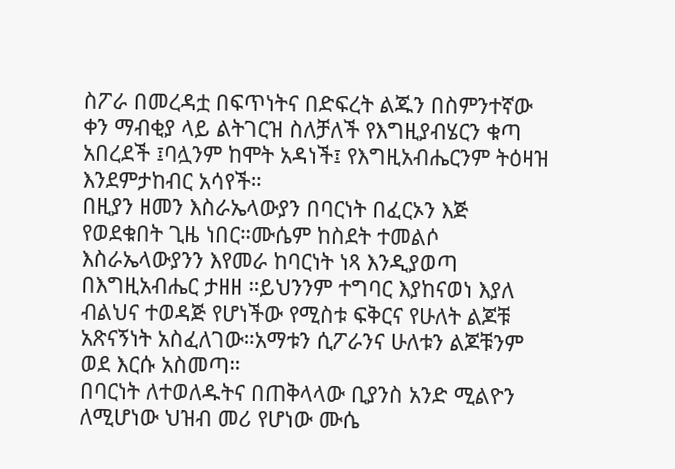ስፖራ በመረዳቷ በፍጥነትና በድፍረት ልጁን በስምንተኛው ቀን ማብቂያ ላይ ልትገርዝ ስለቻለች የእግዚያብሄርን ቁጣ አበረደች ፤ባሏንም ከሞት አዳነች፤ የእግዚአብሔርንም ትዕዛዝ እንደምታከብር አሳየች።
በዚያን ዘመን እስራኤላውያን በባርነት በፈርኦን እጅ የወደቁበት ጊዜ ነበር።ሙሴም ከስደት ተመልሶ እስራኤላውያንን እየመራ ከባርነት ነጻ እንዲያወጣ በእግዚአብሔር ታዘዘ ።ይህንንም ተግባር እያከናወነ እያለ ብልህና ተወዳጅ የሆነችው የሚስቱ ፍቅርና የሁለት ልጆቹ አጽናኝነት አስፈለገው።አማቱን ሲፖራንና ሁለቱን ልጆቹንም ወደ እርሱ አስመጣ።
በባርነት ለተወለዱትና በጠቅላላው ቢያንስ አንድ ሚልዮን ለሚሆነው ህዝብ መሪ የሆነው ሙሴ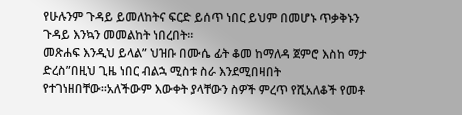የሁሉንም ጉዳይ ይመለከትና ፍርድ ይሰጥ ነበር ይህም በመሆኑ ጥቃቅኑን ጉዳይ እንኳን መመልከት ነበረበት።
መጽሐፍ እንዲህ ይላል” ህዝቡ በሙሴ ፊት ቆመ ከማለዳ ጀምሮ እስከ ማታ ድረስ”በዚህ ጊዜ ነበር ብልኋ ሚስቱ ስራ እንደሚበዛበት የተገነዘበቸው።አለችውም እውቀት ያላቸውን ስዎች ምረጥ የሺአለቆች የመቶ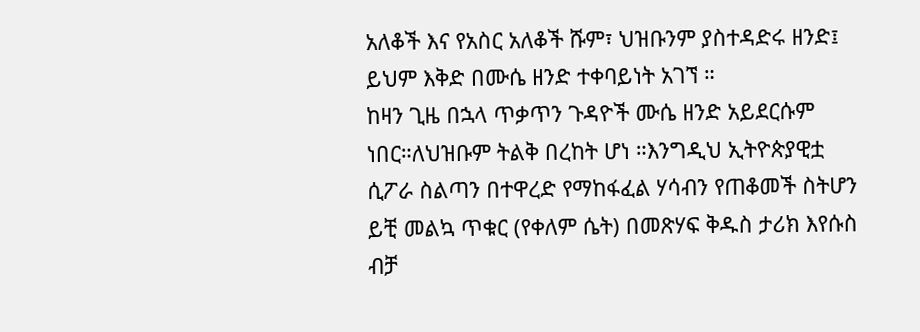አለቆች እና የአስር አለቆች ሹም፣ ህዝቡንም ያስተዳድሩ ዘንድ፤ ይህም እቅድ በሙሴ ዘንድ ተቀባይነት አገኘ ።
ከዛን ጊዜ በኋላ ጥቃጥን ጉዳዮች ሙሴ ዘንድ አይደርሱም ነበር።ለህዝቡም ትልቅ በረከት ሆነ ።እንግዲህ ኢትዮጵያዊቷ ሲፖራ ስልጣን በተዋረድ የማከፋፈል ሃሳብን የጠቆመች ስትሆን ይቺ መልኳ ጥቁር (የቀለም ሴት) በመጽሃፍ ቅዱስ ታሪክ እየሱስ ብቻ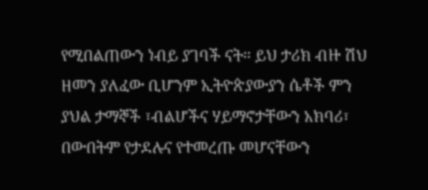የሚበልጠውን ነብይ ያገባች ናት። ይህ ታሪክ ብዙ ሽህ ዘመን ያለፈው ቢሆንም ኢትዮጵያውያን ሴቶች ምን ያህል ታማኞች ፣ብልሆችና ሃይማኖታቸውን አክባሪ፣ በውበትም የታደሉና የተመረጡ መሆናቸውን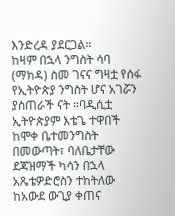እንድረዳ ያደርጋል።
ከዛም በኋላ ንግስት ሳባ (ማክዳ) ስመ ገናና ግዛቷ የሰፋ የኢትዮጵያ ንግስት ሆና አገሯን ያስጠራች ናት ።ባዲሲቷ ኢትዮጵያም እቴጌ ተዋበች ከሞቀ ቤተመንግስት በመውጣት፣ ባለቤታቸው ደጃዝማች ካሳን በኋላ አጼቴዎድሮስን ተከትለው ከአውደ ውጊያ ቀጠና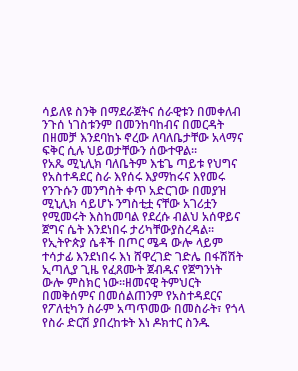ሳይለዩ ስንቅ በማደራጀትና ሰራዊቱን በመቀለብ ንጉሰ ነገስቱንም በመንከባከብና በመርዳት በዘመቻ እንደባከኑ ኖረው ለባለቤታቸው አላማና ፍቅር ሲሉ ህይወታቸውን ሰውተዋል።
የአጼ ሚኒሊክ ባለቤትም እቴጌ ጣይቱ የህግና የአስተዳደር ስራ እየሰሩ እያማከሩና እየመሩ የንጉሱን መንግስት ቀጥ አድርገው በመያዝ ሚኒሊክ ሳይሆኑ ንግስቲቷ ናቸው አገሪቷን የሚመሩት እስከመባል የደረሱ ብልህ አሰዋይና ጀግና ሴት እንደነበሩ ታሪካቸውያስረዳል።
የኢትዮጵያ ሴቶች በጦር ሜዳ ውሎ ላይም ተሳታፊ እንደነበሩ እነ ሸዋረገድ ገድሌ በፋሽሽት ኢጣሊያ ጊዜ የፈጸሙት ጀብዱና የጀግንነት ውሎ ምስክር ነው።ዘመናዊ ትምህርት በመቅሰምና በመሰልጠንም የአስተዳደርና የፖለቲካን ስራም አጣጥመው በመስራት፣ የጎላ የስራ ድርሽ ያበረከቱት እነ ዶክተር ስንዱ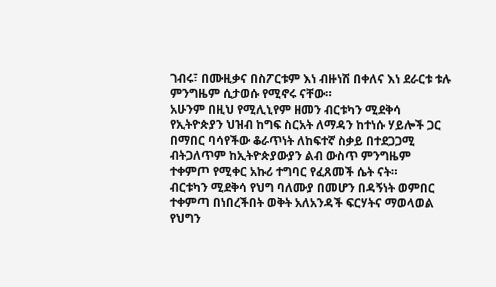ገብሩ፣ በሙዚቃና በስፖርቱም እነ ብዙነሽ በቀለና እነ ደራርቱ ቱሉ ምንግዜም ሲታወሱ የሚኖሩ ናቸው።
አሁንም በዚህ የሚሊኒየም ዘመን ብርቱካን ሚደቅሳ የኢትዮጵያን ህዝብ ከግፍ ስርአት ለማዳን ከተነሱ ሃይሎች ጋር በማበር ባሳየችው ቆራጥነት ለከፍተኛ ስቃይ በተደጋጋሚ ብትጋለጥም ከኢትዮጵያውያን ልብ ውስጥ ምንግዜም ተቀምጦ የሚቀር አኩሪ ተግባር የፈጸመች ሴት ናት።
ብርቱካን ሚደቅሳ የህግ ባለሙያ በመሆን በዳኝነት ወምበር ተቀምጣ በነበረችበት ወቅት አለአንዳች ፍርሃትና ማወላወል የህግን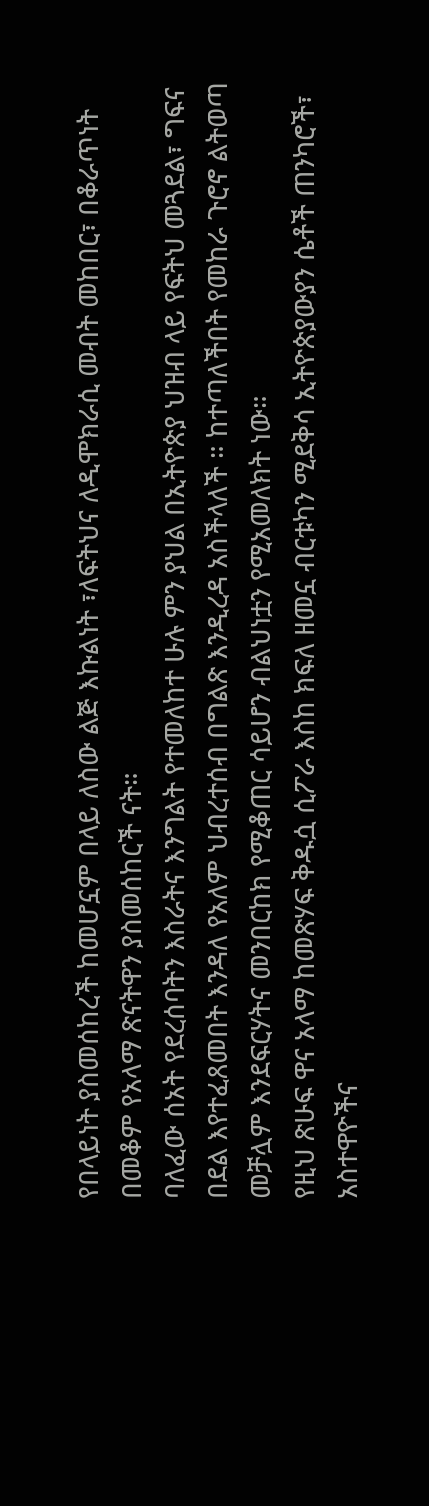የበላይነት ያስመሰከረች ከመሆኗም በላይ ለስው ልጅ እኩልነት ፣ለፍትህና ለዲሞክራሲ መብት መከበር፣ በቆራጥነት በመቆም የአላማ ጽናትዋን ያስመሰከርች ናት።
ባለፈው ሰአት የደረሰባትን እስራትና እንግልት የተመለከተ ሁሉ ምን ያህል በኢትዮጵያ ህዝብ ላይ የፍትህ መጓደል፣ ግፍና በደል እየተፈጸመበት እንዳለ የአለም ህብረተሰብ በግልጽ እንዲረዳ አስችላለች ። ከተጣለችበት የመከራ ጉሮኖ ልትወጣ መቻሏም እንደፍርሃትና መንበርከክ የሚቆጠር ሳይሆን ብልህነቷን የሚአመለክት ነው።
የዚህ ጽሁፍ ዋና አላማ ከመጽሃፍ ቅዱሷ ሲፖራ እስከ ክፍለ ዘመኗ ብርቱካን ሚደቅሳ ኢትዮጵያውያን ሴቶች ጠንካሮች፣ አስተዋዮችና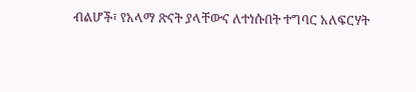ብልሆች፣ የአላማ ጽናት ያላቸውና ለተነሱበት ተግባር አለፍርሃት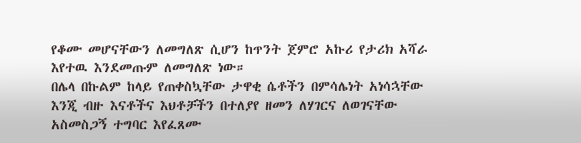የቆሙ መሆናቸውን ለመግለጽ ሲሆን ከጥንት ጀምሮ አኩሪ የታሪክ አሻራ እየተዉ እንደመጡም ለመግለጽ ነው።
በሌላ በኩልም ከላይ የጠቀስኳቸው ታዋቂ ሴቶችን በምሳሌነት አነሳኋቸው እንጂ ብዙ እናቶችና እህቶቻችን በተለያየ ዘመን ለሃገርና ለወገናቸው አስመስጋኝ ተግባር እየፈጸሙ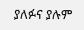ያለፉና ያሉም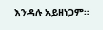እንዳሉ አይዘነጋም።